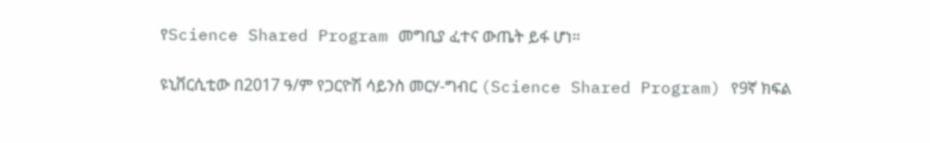የScience Shared Program መግቢያ ፈተና ውጤት ይፋ ሆነ።

ዩኒቨርሲቲው በ2017 ዓ/ም የጋርዮሽ ሳይንስ መርሃ-ግብር (Science Shared Program) የ9ኛ ክፍል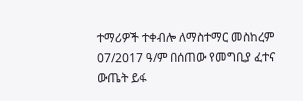ተማሪዎች ተቀብሎ ለማስተማር መስከረም 07/2017 ዓ/ም በሰጠው የመግቢያ ፈተና ውጤት ይፋ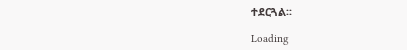ተደርጓል፡፡

Loading